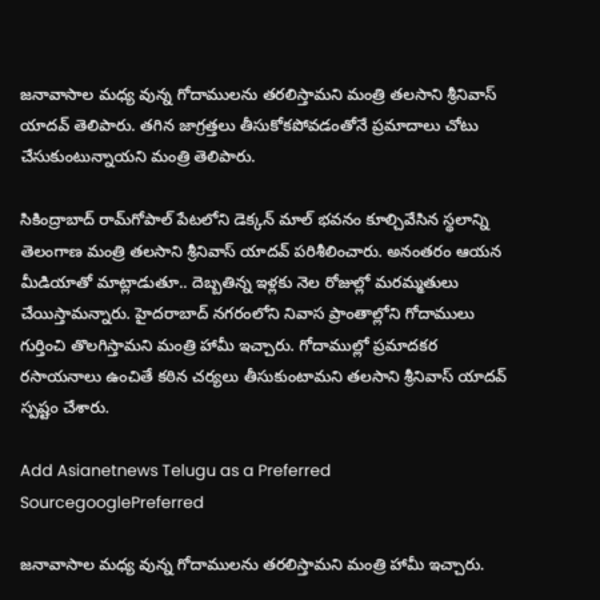జనావాసాల మధ్య వున్న గోదాములను తరలిస్తామని మంత్రి తలసాని శ్రీనివాస్ యాదవ్ తెలిపారు. తగిన జాగ్రత్తలు తీసుకోకపోవడంతోనే ప్రమాదాలు చోటు చేసుకుంటున్నాయని మంత్రి తెలిపారు.

సికింద్రాబాద్ రామ్‌గోపాల్ పేటలోని డెక్కన్ మాల్ భవనం కూల్చివేసిన స్థలాన్ని తెలంగాణ మంత్రి తలసాని శ్రీనివాస్ యాదవ్ పరిశీలించారు. అనంతరం ఆయన మీడియాతో మాట్లాడుతూ.. దెబ్బతిన్న ఇళ్లకు నెల రోజుల్లో మరమ్మతులు చేయిస్తామన్నారు. హైదరాబాద్ నగరంలోని నివాస ప్రాంతాల్లోని గోదాములు గుర్తించి తొలగిస్తామని మంత్రి హామీ ఇచ్చారు. గోదాముల్లో ప్రమాదకర రసాయనాలు ఉంచితే కఠిన చర్యలు తీసుకుంటామని తలసాని శ్రీనివాస్ యాదవ్ స్పష్టం చేశారు.

Add Asianetnews Telugu as a Preferred SourcegooglePreferred

జనావాసాల మధ్య వున్న గోదాములను తరలిస్తామని మంత్రి హామీ ఇచ్చారు.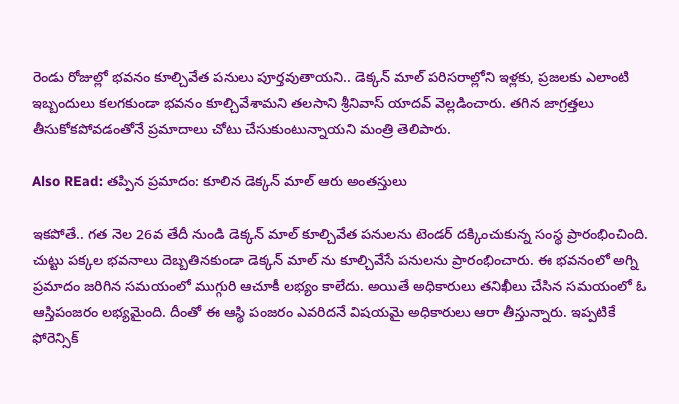రెండు రోజుల్లో భవనం కూల్చివేత పనులు పూర్తవుతాయని.. డెక్కన్ మాల్ పరిసరాల్లోని ఇళ్లకు, ప్రజలకు ఎలాంటి ఇబ్బందులు కలగకుండా భవనం కూల్చివేశామని తలసాని శ్రీనివాస్ యాదవ్ వెల్లడించారు. తగిన జాగ్రత్తలు తీసుకోకపోవడంతోనే ప్రమాదాలు చోటు చేసుకుంటున్నాయని మంత్రి తెలిపారు.

Also REad: తప్పిన ప్రమాదం: కూలిన డెక్కన్ మాల్ ఆరు అంతస్తులు

ఇకపోతే.. గత నెల 26వ తేదీ నుండి డెక్కన్ మాల్ కూల్చివేత పనులను టెండర్ దక్కించుకున్న సంస్థ ప్రారంభించింది. చుట్టు పక్కల భవనాలు దెబ్బతినకుండా డెక్కన్ మాల్ ను కూల్చివేసే పనులను ప్రారంభించారు. ఈ భవనంలో అగ్ని ప్రమాదం జరిగిన సమయంలో ముగ్గురి ఆచూకీ లభ్యం కాలేదు. అయితే అధికారులు తనిఖీలు చేసిన సమయంలో ఓ ఆస్తిపంజరం లభ్యమైంది. దీంతో ఈ ఆస్థి పంజరం ఎవరిదనే విషయమై అధికారులు ఆరా తీస్తున్నారు. ఇప్పటికే ఫోరెన్సిక్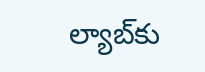ల్యాబ్‌కు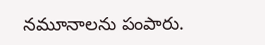నమూనాలను పంపారు.